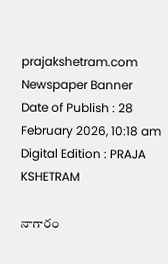prajakshetram.com
Newspaper Banner
Date of Publish : 28 February 2026, 10:18 am Digital Edition : PRAJA KSHETRAM

నాగారం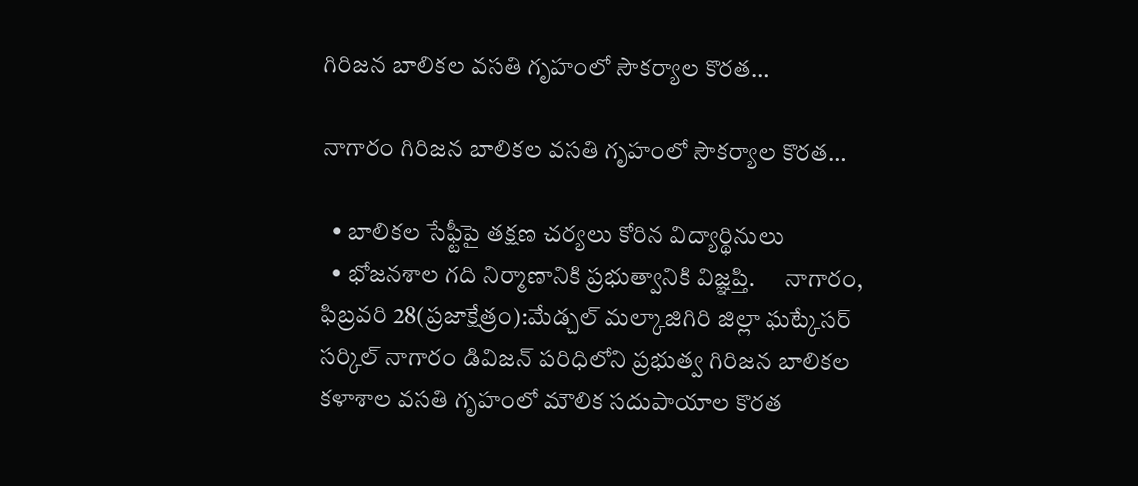గిరిజన బాలికల వసతి గృహంలో సౌకర్యాల కొరత…

నాగారం గిరిజన బాలికల వసతి గృహంలో సౌకర్యాల కొరత…

  • బాలికల సేఫ్టీపై తక్షణ చర్యలు కోరిన విద్యార్థినులు
  • భోజనశాల గది నిర్మాణానికి ప్రభుత్వానికి విజ్ఞప్తి.      నాగారం, ఫిబ్రవరి 28(ప్రజాక్షేత్రం):మేడ్చల్ మల్కాజిగిరి జిల్లా ఘట్కేసర్ సర్కిల్ నాగారం డివిజన్ పరిధిలోని ప్రభుత్వ గిరిజన బాలికల కళాశాల వసతి గృహంలో మౌలిక సదుపాయాల కొరత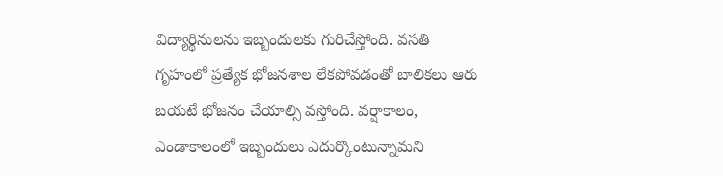విద్యార్థినులను ఇబ్బందులకు గురిచేస్తోంది. వసతి గృహంలో ప్రత్యేక భోజనశాల లేకపోవడంతో బాలికలు ఆరు బయటే భోజనం చేయాల్సి వస్తోంది. వర్షాకాలం, ఎండాకాలంలో ఇబ్బందులు ఎదుర్కొంటున్నామని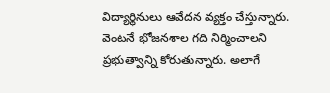విద్యార్థినులు ఆవేదన వ్యక్తం చేస్తున్నారు. వెంటనే భోజనశాల గది నిర్మించాలని ప్రభుత్వాన్ని కోరుతున్నారు. అలాగే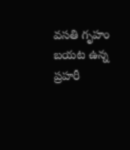వసతి గృహం బయట ఉన్న ప్రహరీ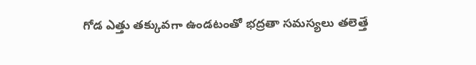గోడ ఎత్తు తక్కువగా ఉండటంతో భద్రతా సమస్యలు తలెత్తే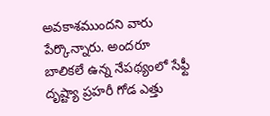అవకాశముందని వారు పేర్కొన్నారు. అందరూ బాలికలే ఉన్న నేపథ్యంలో సేఫ్టీ దృష్ట్యా ప్రహరీ గోడ ఎత్తు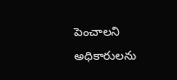పెంచాలని అధికారులను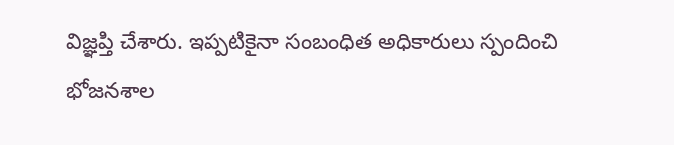విజ్ఞప్తి చేశారు. ఇప్పటికైనా సంబంధిత అధికారులు స్పందించి భోజనశాల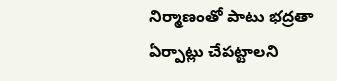నిర్మాణంతో పాటు భద్రతా ఏర్పాట్లు చేపట్టాలని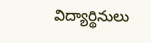విద్యార్థినులు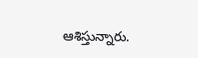ఆశిస్తున్నారు.